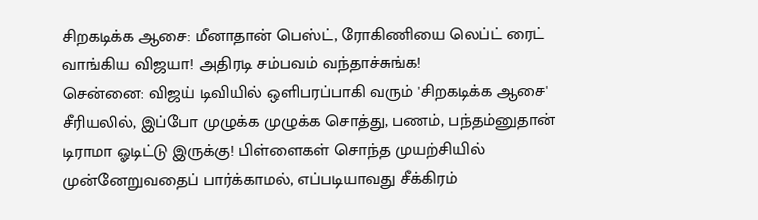சிறகடிக்க ஆசை: மீனாதான் பெஸ்ட், ரோகிணியை லெப்ட் ரைட் வாங்கிய விஜயா! அதிரடி சம்பவம் வந்தாச்சுங்க!
சென்னை: விஜய் டிவியில் ஒளிபரப்பாகி வரும் 'சிறகடிக்க ஆசை' சீரியலில், இப்போ முழுக்க முழுக்க சொத்து, பணம், பந்தம்னுதான் டிராமா ஓடிட்டு இருக்கு! பிள்ளைகள் சொந்த முயற்சியில் முன்னேறுவதைப் பார்க்காமல், எப்படியாவது சீக்கிரம்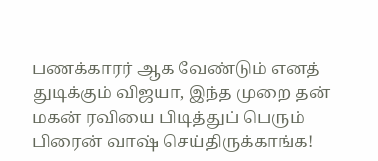பணக்காரர் ஆக வேண்டும் எனத் துடிக்கும் விஜயா, இந்த முறை தன் மகன் ரவியை பிடித்துப் பெரும் பிரைன் வாஷ் செய்திருக்காங்க!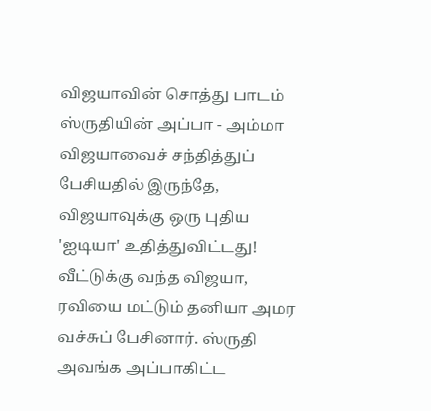விஜயாவின் சொத்து பாடம்
ஸ்ருதியின் அப்பா - அம்மா விஜயாவைச் சந்தித்துப் பேசியதில் இருந்தே, விஜயாவுக்கு ஒரு புதிய 'ஐடியா' உதித்துவிட்டது! வீட்டுக்கு வந்த விஜயா, ரவியை மட்டும் தனியா அமர வச்சுப் பேசினார். ஸ்ருதி அவங்க அப்பாகிட்ட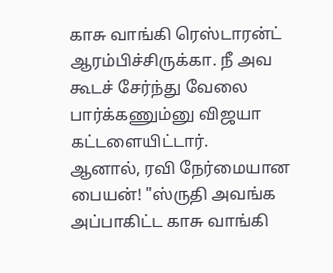காசு வாங்கி ரெஸ்டாரன்ட் ஆரம்பிச்சிருக்கா. நீ அவ கூடச் சேர்ந்து வேலை பார்க்கணும்னு விஜயா கட்டளையிட்டார்.
ஆனால், ரவி நேர்மையான பையன்! "ஸ்ருதி அவங்க அப்பாகிட்ட காசு வாங்கி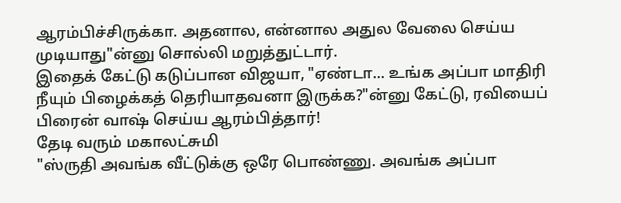ஆரம்பிச்சிருக்கா. அதனால, என்னால அதுல வேலை செய்ய முடியாது"ன்னு சொல்லி மறுத்துட்டார்.
இதைக் கேட்டு கடுப்பான விஜயா, "ஏண்டா... உங்க அப்பா மாதிரி நீயும் பிழைக்கத் தெரியாதவனா இருக்க?"ன்னு கேட்டு, ரவியைப் பிரைன் வாஷ் செய்ய ஆரம்பித்தார்!
தேடி வரும் மகாலட்சுமி
"ஸ்ருதி அவங்க வீட்டுக்கு ஒரே பொண்ணு. அவங்க அப்பா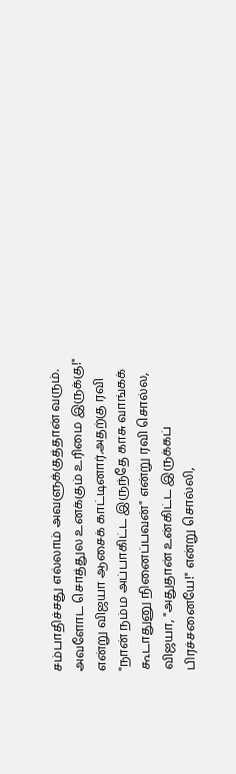சம்பாதிச்சது எல்லாம் அவளுக்குத்தான் வரும். அவளோட சொத்துல உனக்கும் உரிமை இருக்கு!" என்று விஜயா ஆசைக் காட்டினார்.அதற்கு ரவி "நான் நம்ம அப்பாகிட்ட இருந்தே காசு வாங்கக் கூடாதுனு நினைப்பவன்" என்று ரவி சொல்ல, விஜயா, "அதுதான் உன்கிட்ட இருக்கப் பிரச்சனையே!" என்று சொல்லி,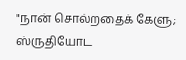"நான் சொல்றதைக் கேளு; ஸ்ருதியோட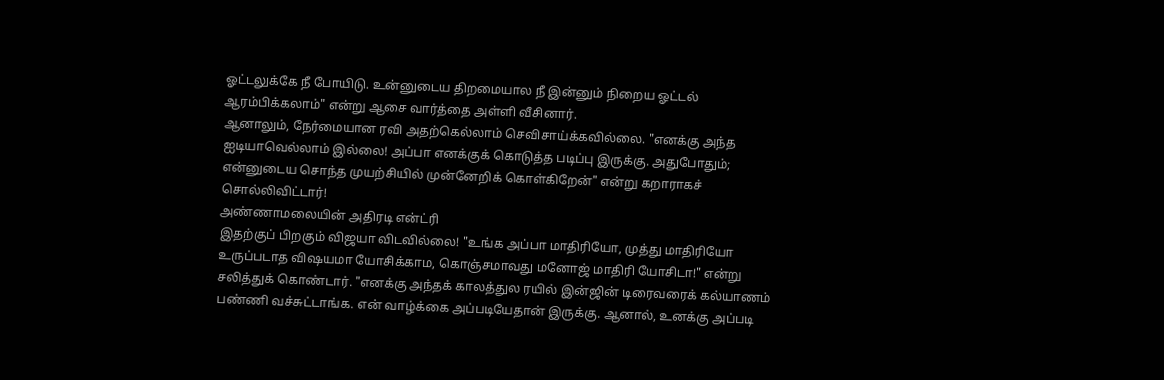ஓட்டலுக்கே நீ போயிடு. உன்னுடைய திறமையால நீ இன்னும் நிறைய ஓட்டல் ஆரம்பிக்கலாம்" என்று ஆசை வார்த்தை அள்ளி வீசினார்.
ஆனாலும், நேர்மையான ரவி அதற்கெல்லாம் செவிசாய்க்கவில்லை. "எனக்கு அந்த ஐடியாவெல்லாம் இல்லை! அப்பா எனக்குக் கொடுத்த படிப்பு இருக்கு. அதுபோதும்; என்னுடைய சொந்த முயற்சியில் முன்னேறிக் கொள்கிறேன்" என்று கறாராகச் சொல்லிவிட்டார்!
அண்ணாமலையின் அதிரடி என்ட்ரி
இதற்குப் பிறகும் விஜயா விடவில்லை! "உங்க அப்பா மாதிரியோ, முத்து மாதிரியோ உருப்படாத விஷயமா யோசிக்காம, கொஞ்சமாவது மனோஜ் மாதிரி யோசிடா!" என்று சலித்துக் கொண்டார். "எனக்கு அந்தக் காலத்துல ரயில் இன்ஜின் டிரைவரைக் கல்யாணம் பண்ணி வச்சுட்டாங்க. என் வாழ்க்கை அப்படியேதான் இருக்கு. ஆனால், உனக்கு அப்படி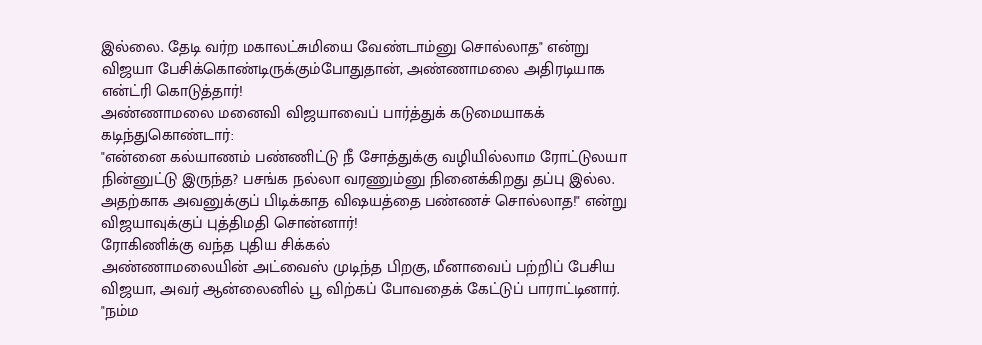இல்லை. தேடி வர்ற மகாலட்சுமியை வேண்டாம்னு சொல்லாத" என்று விஜயா பேசிக்கொண்டிருக்கும்போதுதான், அண்ணாமலை அதிரடியாக என்ட்ரி கொடுத்தார்!
அண்ணாமலை மனைவி விஜயாவைப் பார்த்துக் கடுமையாகக் கடிந்துகொண்டார்:
"என்னை கல்யாணம் பண்ணிட்டு நீ சோத்துக்கு வழியில்லாம ரோட்டுலயா நின்னுட்டு இருந்த? பசங்க நல்லா வரணும்னு நினைக்கிறது தப்பு இல்ல. அதற்காக அவனுக்குப் பிடிக்காத விஷயத்தை பண்ணச் சொல்லாத!" என்று விஜயாவுக்குப் புத்திமதி சொன்னார்!
ரோகிணிக்கு வந்த புதிய சிக்கல்
அண்ணாமலையின் அட்வைஸ் முடிந்த பிறகு, மீனாவைப் பற்றிப் பேசிய விஜயா, அவர் ஆன்லைனில் பூ விற்கப் போவதைக் கேட்டுப் பாராட்டினார். "நம்ம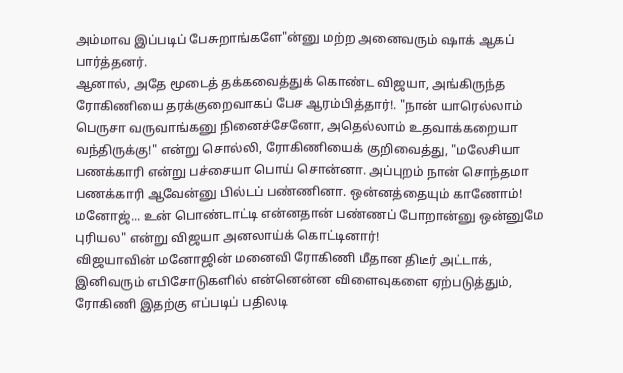அம்மாவ இப்படிப் பேசுறாங்களே"ன்னு மற்ற அனைவரும் ஷாக் ஆகப் பார்த்தனர்.
ஆனால், அதே மூடைத் தக்கவைத்துக் கொண்ட விஜயா, அங்கிருந்த ரோகிணியை தரக்குறைவாகப் பேச ஆரம்பித்தார்!. "நான் யாரெல்லாம் பெருசா வருவாங்கனு நினைச்சேனோ, அதெல்லாம் உதவாக்கறையா வந்திருக்கு!" என்று சொல்லி, ரோகிணியைக் குறிவைத்து, "மலேசியா பணக்காரி என்று பச்சையா பொய் சொன்னா. அப்புறம் நான் சொந்தமா பணக்காரி ஆவேன்னு பில்டப் பண்ணினா. ஒன்னத்தையும் காணோம்! மனோஜ்... உன் பொண்டாட்டி என்னதான் பண்ணப் போறான்னு ஒன்னுமே புரியல" என்று விஜயா அனலாய்க் கொட்டினார்!
விஜயாவின் மனோஜின் மனைவி ரோகிணி மீதான திடீர் அட்டாக், இனிவரும் எபிசோடுகளில் என்னென்ன விளைவுகளை ஏற்படுத்தும், ரோகிணி இதற்கு எப்படிப் பதிலடி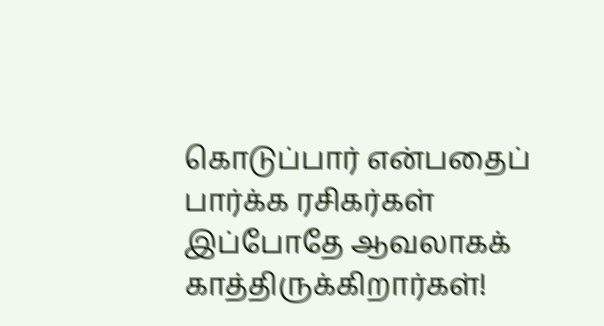கொடுப்பார் என்பதைப் பார்க்க ரசிகர்கள் இப்போதே ஆவலாகக் காத்திருக்கிறார்கள்!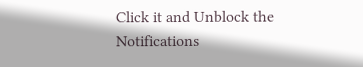Click it and Unblock the Notifications